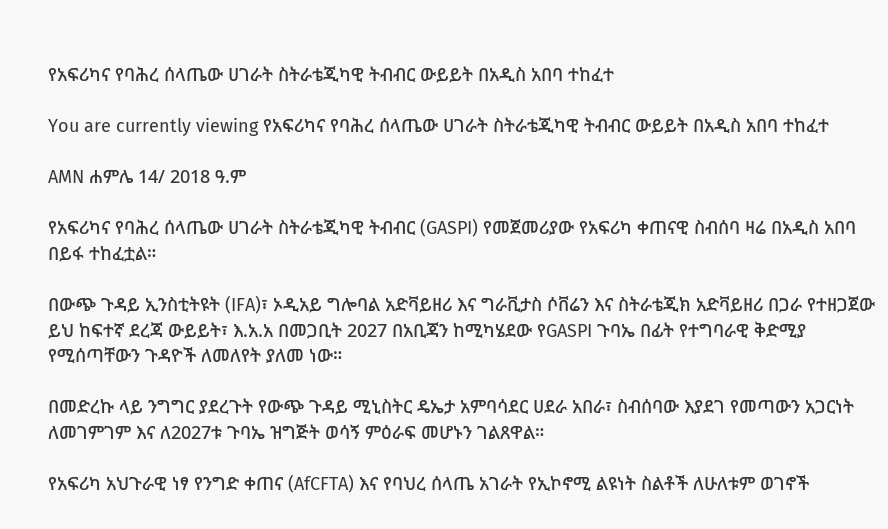የአፍሪካና የባሕረ ሰላጤው ሀገራት ስትራቴጂካዊ ትብብር ውይይት በአዲስ አበባ ተከፈተ

You are currently viewing የአፍሪካና የባሕረ ሰላጤው ሀገራት ስትራቴጂካዊ ትብብር ውይይት በአዲስ አበባ ተከፈተ

AMN ሐምሌ 14/ 2018 ዓ.ም

የአፍሪካና የባሕረ ሰላጤው ሀገራት ስትራቴጂካዊ ትብብር (GASPI) የመጀመሪያው የአፍሪካ ቀጠናዊ ስብሰባ ዛሬ በአዲስ አበባ በይፋ ተከፈቷል።

በውጭ ጉዳይ ኢንስቲትዩት (IFA)፣ ኦዲአይ ግሎባል አድቫይዘሪ እና ግራቪታስ ሶቨሬን እና ስትራቴጂክ አድቫይዘሪ በጋራ የተዘጋጀው ይህ ከፍተኛ ደረጃ ውይይት፣ እ.አ.አ በመጋቢት 2027 በአቢጃን ከሚካሄደው የGASPI ጉባኤ በፊት የተግባራዊ ቅድሚያ የሚሰጣቸውን ጉዳዮች ለመለየት ያለመ ነው።

በመድረኩ ላይ ንግግር ያደረጉት የውጭ ጉዳይ ሚኒስትር ዴኤታ አምባሳደር ሀደራ አበራ፣ ስብሰባው እያደገ የመጣውን አጋርነት ለመገምገም እና ለ2027ቱ ጉባኤ ዝግጅት ወሳኝ ምዕራፍ መሆኑን ገልጸዋል።

የአፍሪካ አህጉራዊ ነፃ የንግድ ቀጠና (AfCFTA) እና የባህረ ሰላጤ አገራት የኢኮኖሚ ልዩነት ስልቶች ለሁለቱም ወገኖች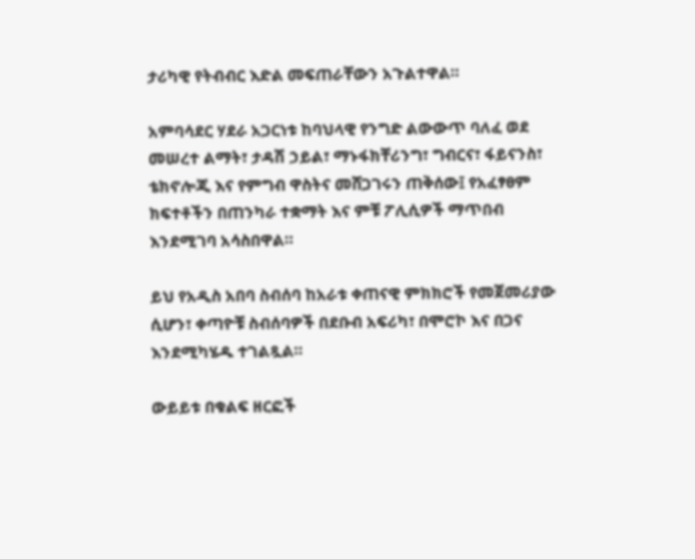ታሪካዊ የትብብር እድል መፍጠራቸውን አጉልተዋል።

አምባሳደር ሃደራ አጋርነቱ ከባህላዊ የንግድ ልውውጥ ባለፈ ወደ መሠረተ ልማት፣ ታዳሽ ኃይል፣ ማኑፋክቸሪንግ፣ ግብርና፣ ፋይናንስ፣ ቴክኖሎጂ እና የምግብ ዋስትና መሸጋገሩን ጠቅሰው፤ የአፈፃፀም ክፍተቶችን በጠንካራ ተቋማት እና ምቹ ፖሊሲዎች ማጥበብ እንደሚገባ አሳስበዋል።

ይህ የአዲስ አበባ ስብሰባ ከአራቱ ቀጠናዊ ምክክሮች የመጀመሪያው ሲሆን፣ ቀጣዮቹ ስብሰባዎች በደቡብ አፍሪካ፣ በሞሮኮ እና በጋና እንደሚካሄዱ ተገልጿል።

ውይይቱ በቁልፍ ዘርፎች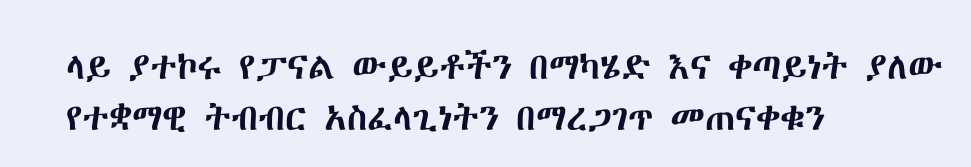ላይ ያተኮሩ የፓናል ውይይቶችን በማካሄድ እና ቀጣይነት ያለው የተቋማዊ ትብብር አስፈላጊነትን በማረጋገጥ መጠናቀቁን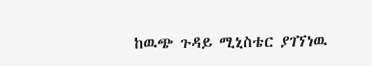ከዉጭ ጉዳይ ሚኒስቴር ያገኘነዉ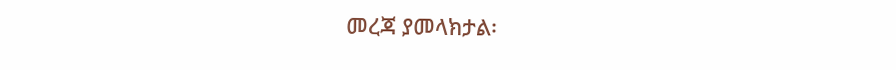መረጃ ያመላክታል፡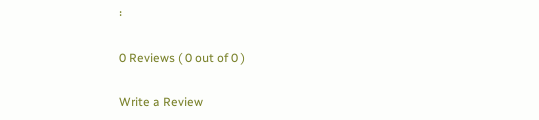፡

0 Reviews ( 0 out of 0 )

Write a Review